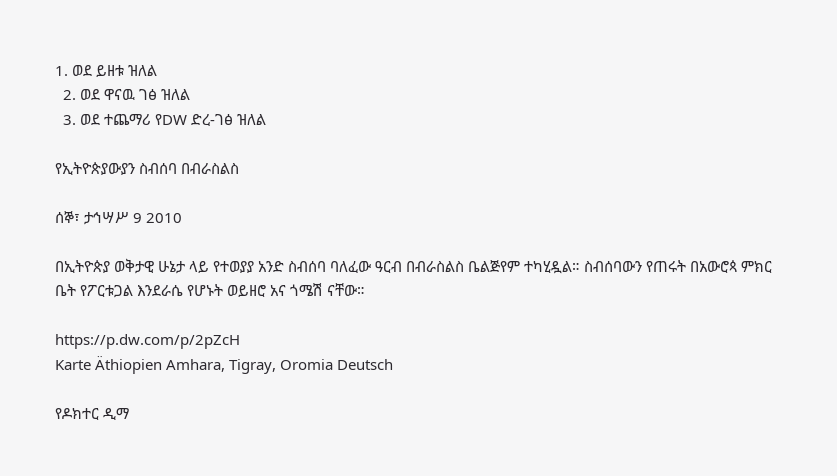1. ወደ ይዘቱ ዝለል
  2. ወደ ዋናዉ ገፅ ዝለል
  3. ወደ ተጨማሪ የDW ድረ-ገፅ ዝለል

የኢትዮጵያውያን ስብሰባ በብራስልስ

ሰኞ፣ ታኅሣሥ 9 2010

በኢትዮጵያ ወቅታዊ ሁኔታ ላይ የተወያያ አንድ ስብሰባ ባለፈው ዓርብ በብራስልስ ቤልጅየም ተካሂዷል። ስብሰባውን የጠሩት በአውሮጳ ምክር ቤት የፖርቱጋል እንደራሴ የሆኑት ወይዘሮ አና ጎሜሽ ናቸው።

https://p.dw.com/p/2pZcH
Karte Äthiopien Amhara, Tigray, Oromia Deutsch

የዶክተር ዲማ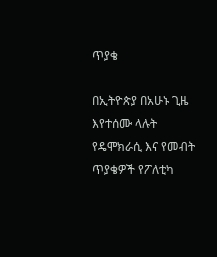ጥያቄ

በኢትዮጵያ በአሁኑ ጊዜ እየተሰሙ ላሉት የዴሞክራሲ እና የመብት ጥያቄዎች የፖለቲካ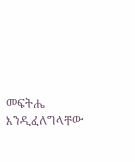መፍትሔ እንዲፈለግላቸው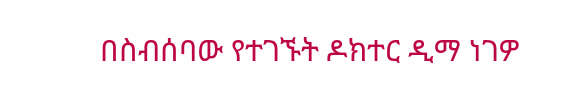በስብሰባው የተገኙት ዶክተር ዲማ ነገዎ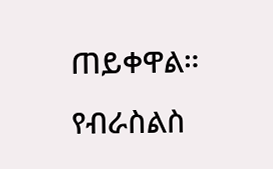ጠይቀዋል። የብራስልስ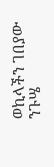ወኪላችን ገበያው ንጉሤ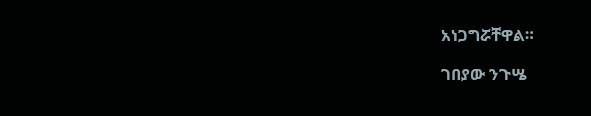አነጋግሯቸዋል።

ገበያው ንጉሤ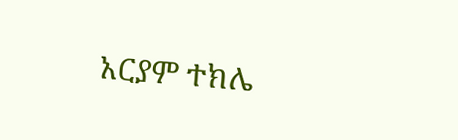አርያም ተክሌ